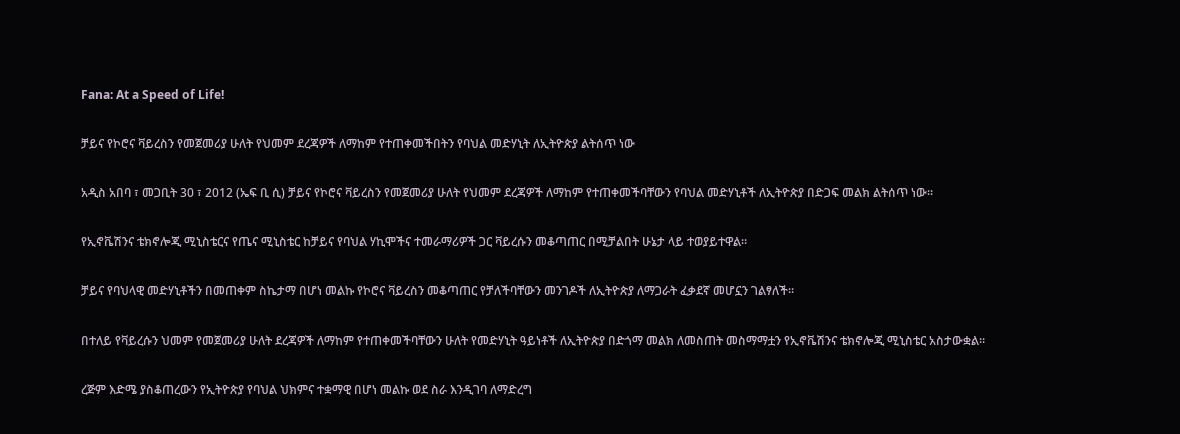Fana: At a Speed of Life!

ቻይና የኮሮና ቫይረስን የመጀመሪያ ሁለት የህመም ደረጃዎች ለማከም የተጠቀመችበትን የባህል መድሃኒት ለኢትዮጵያ ልትሰጥ ነው

አዲስ አበባ ፣ መጋቢት 30 ፣ 2012 (ኤፍ ቢ ሲ) ቻይና የኮሮና ቫይረስን የመጀመሪያ ሁለት የህመም ደረጃዎች ለማከም የተጠቀመችባቸውን የባህል መድሃኒቶች ለኢትዮጵያ በድጋፍ መልክ ልትሰጥ ነው።

የኢኖቬሽንና ቴክኖሎጂ ሚኒስቴርና የጤና ሚኒስቴር ከቻይና የባህል ሃኪሞችና ተመራማሪዎች ጋር ቫይረሱን መቆጣጠር በሚቻልበት ሁኔታ ላይ ተወያይተዋል።

ቻይና የባህላዊ መድሃኒቶችን በመጠቀም ስኬታማ በሆነ መልኩ የኮሮና ቫይረስን መቆጣጠር የቻለችባቸውን መንገዶች ለኢትዮጵያ ለማጋራት ፈቃደኛ መሆኗን ገልፃለች።

በተለይ የቫይረሱን ህመም የመጀመሪያ ሁለት ደረጃዎች ለማከም የተጠቀመችባቸውን ሁለት የመድሃኒት ዓይነቶች ለኢትዮጵያ በድጎማ መልክ ለመስጠት መስማማቷን የኢኖቬሽንና ቴክኖሎጂ ሚኒስቴር አስታውቋል።

ረጅም እድሜ ያስቆጠረውን የኢትዮጵያ የባህል ህክምና ተቋማዊ በሆነ መልኩ ወደ ስራ እንዲገባ ለማድረግ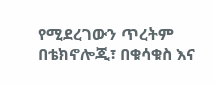የሚደረገውን ጥረትም በቴክኖሎጂ፣ በቁሳቁስ እና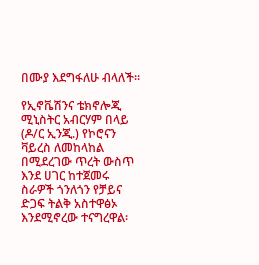በሙያ እደግፋለሁ ብላለች።

የኢኖቬሽንና ቴክኖሎጂ ሚኒስትር አብርሃም በላይ (ዶ/ር ኢንጂ.) የኮሮናን ቫይረስ ለመከላከል በሚደረገው ጥረት ውስጥ እንደ ሀገር ከተጀመሩ ስራዎች ጎንለጎን የቻይና ድጋፍ ትልቅ አስተዋፅኦ እንደሚኖረው ተናግረዋል፡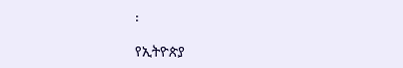፡

የኢትዮጵያ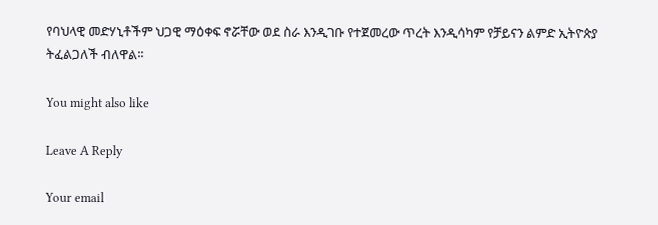የባህላዊ መድሃኒቶችም ህጋዊ ማዕቀፍ ኖሯቸው ወደ ስራ እንዲገቡ የተጀመረው ጥረት እንዲሳካም የቻይናን ልምድ ኢትዮጵያ ትፈልጋለች ብለዋል፡፡

You might also like

Leave A Reply

Your email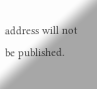address will not be published.